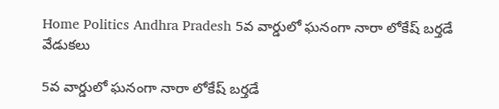Home Politics Andhra Pradesh 5వ వార్డులో ఘనంగా నారా లోకేష్ బర్తడే వేడుకలు

5వ వార్డులో ఘనంగా నారా లోకేష్ బర్తడే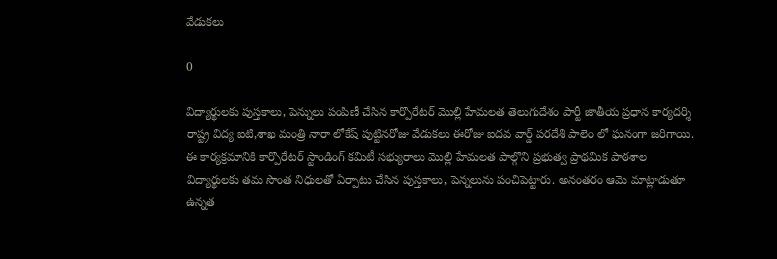వేడుకలు

0

విద్యార్థులకు పుస్తకాలు, పెన్నులు పంపిణీ చేసిన కార్పొరేటర్ మొల్లి హేమలత తెలుగుదేశం పార్టీ జాతీయ ప్రధాన కార్యదర్శి రాష్ట్ర విద్య ఐటి,శాఖ మంత్రి నారా లోకేష్ పుట్టినరోజు వేడుకలు ఈరోజు ఐదవ వార్డ్ పరదేశి పాలెం లో ఘనంగా జరిగాయి. ఈ కార్యక్రమానికి కార్పొరేటర్ స్టాండింగ్ కమిటీ సభ్యురాలు మొల్లి హేమలత పాల్గొని ప్రభుత్వ ప్రాథమిక పాఠశాల విద్యార్థులకు తమ సొంత నిధులతో ఏర్పాటు చేసిన పుస్తకాలు, పెన్నలును పంచిపెట్టారు. అనంతరం ఆమె మాట్లాడుతూ ఉన్నత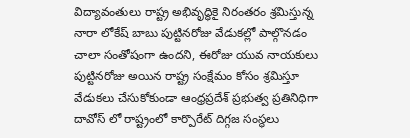విద్యావంతులు రాష్ట్ర అభివృద్ధికై నిరంతరం శ్రమిస్తున్న నారా లోకేష్ బాబు పుట్టినరోజు వేడుకల్లో పాల్గొనడం చాలా సంతోషంగా ఉందని, ఈరోజు యువ నాయకులు పుట్టినరోజు అయిన రాష్ట్ర సంక్షేమం కోసం శ్రమిస్తూ వేడుకలు చేసుకోకుండా ఆంధ్రప్రదేశ్ ప్రభుత్వ ప్రతినిధిగా దావోస్ లో రాష్ట్రంలో కార్పొరేట్ దిగ్గజ సంస్థలు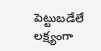పెట్టుబడేలే లక్ష్యంగా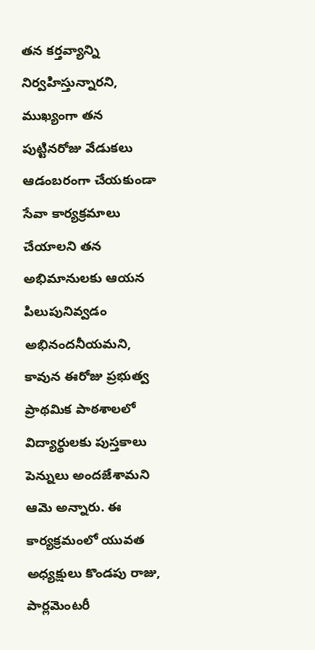తన కర్తవ్యాన్ని నిర్వహిస్తున్నారని, ముఖ్యంగా తన పుట్టినరోజు వేడుకలు ఆడంబరంగా చేయకుండా సేవా కార్యక్రమాలు చేయాలని తన అభిమానులకు ఆయన పిలుపునివ్వడం అభినందనీయమని, కావున ఈరోజు ప్రభుత్వ ప్రాథమిక పాఠశాలలో విద్యార్థులకు పుస్తకాలు పెన్నులు అందజేశామని ఆమె అన్నారు. ఈ కార్యక్రమంలో యువత అధ్యక్షులు కొండపు రాజు, పార్లమెంటరీ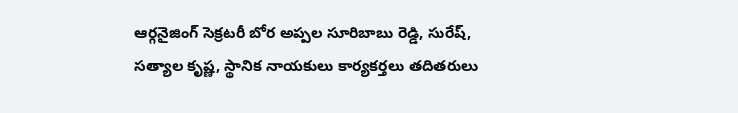ఆర్గనైజింగ్ సెక్రటరీ బోర అప్పల సూరిబాబు రెడ్డి, సురేష్, సత్యాల కృష్ణ, స్థానిక నాయకులు కార్యకర్తలు తదితరులు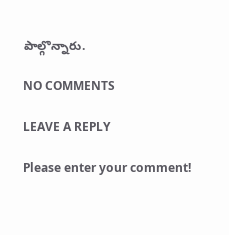పాల్గొన్నారు.

NO COMMENTS

LEAVE A REPLY

Please enter your comment!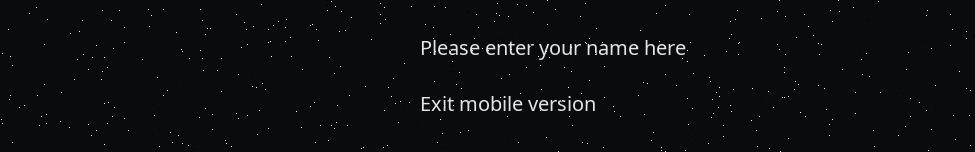Please enter your name here

Exit mobile version